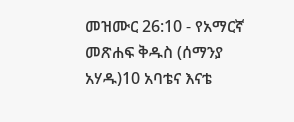መዝሙር 26:10 - የአማርኛ መጽሐፍ ቅዱስ (ሰማንያ አሃዱ)10 አባቴና እናቴ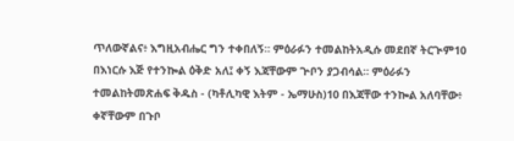ጥለውኛልና፥ እግዚአብሔር ግን ተቀበለኝ። ምዕራፉን ተመልከትአዲሱ መደበኛ ትርጒም10 በእነርሱ እጅ የተንኰል ዕቅድ አለ፤ ቀኝ እጃቸውም ጕቦን ያጋብሳል። ምዕራፉን ተመልከትመጽሐፍ ቅዱስ - (ካቶሊካዊ እትም - ኤማሁስ)10 በእጃቸው ተንኰል አለባቸው፥ ቀኛቸውም በጉቦ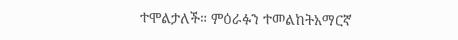ተሞልታለች። ምዕራፉን ተመልከትአማርኛ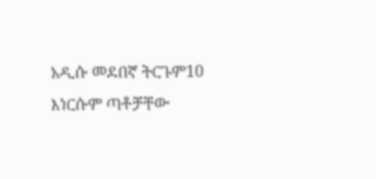አዲሱ መደበኛ ትርጉም10 እነርሱም ጣቶቻቸው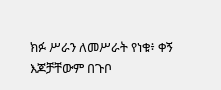ክፉ ሥራን ለመሥራት የነቁ፥ ቀኝ እጆቻቸውም በጉቦ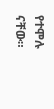የተሞሉ ናቸው።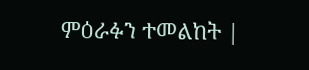ምዕራፉን ተመልከት |